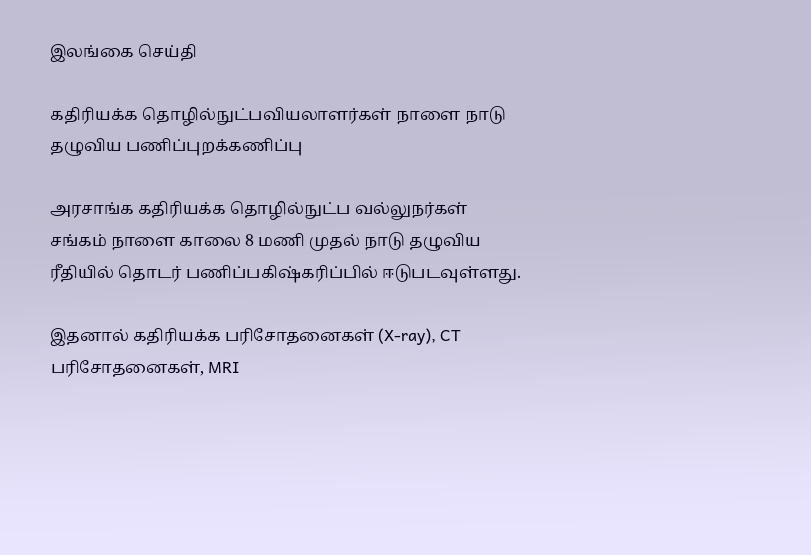இலங்கை செய்தி

கதிரியக்க தொழில்நுட்பவியலாளர்கள் நாளை நாடு தழுவிய பணிப்புறக்கணிப்பு

அரசாங்க கதிரியக்க தொழில்நுட்ப வல்லுநர்கள் சங்கம் நாளை காலை 8 மணி முதல் நாடு தழுவிய ரீதியில் தொடர் பணிப்பகிஷ்கரிப்பில் ஈடுபடவுள்ளது.

இதனால் கதிரியக்க பரிசோதனைகள் (X-ray), CT பரிசோதனைகள், MRI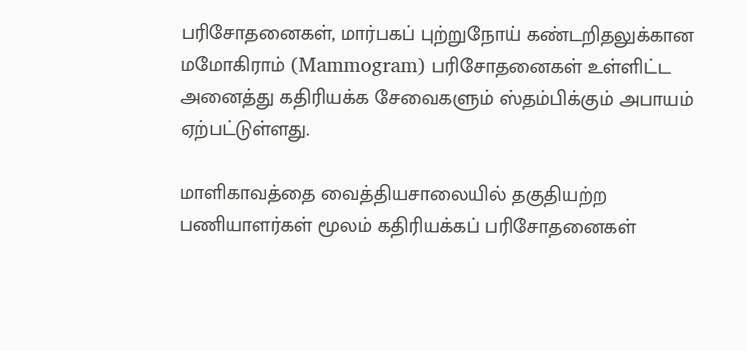பரிசோதனைகள், மார்பகப் புற்றுநோய் கண்டறிதலுக்கான மமோகிராம் (Mammogram) பரிசோதனைகள் உள்ளிட்ட அனைத்து கதிரியக்க சேவைகளும் ஸ்தம்பிக்கும் அபாயம் ஏற்பட்டுள்ளது.

மாளிகாவத்தை வைத்தியசாலையில் தகுதியற்ற பணியாளர்கள் மூலம் கதிரியக்கப் பரிசோதனைகள்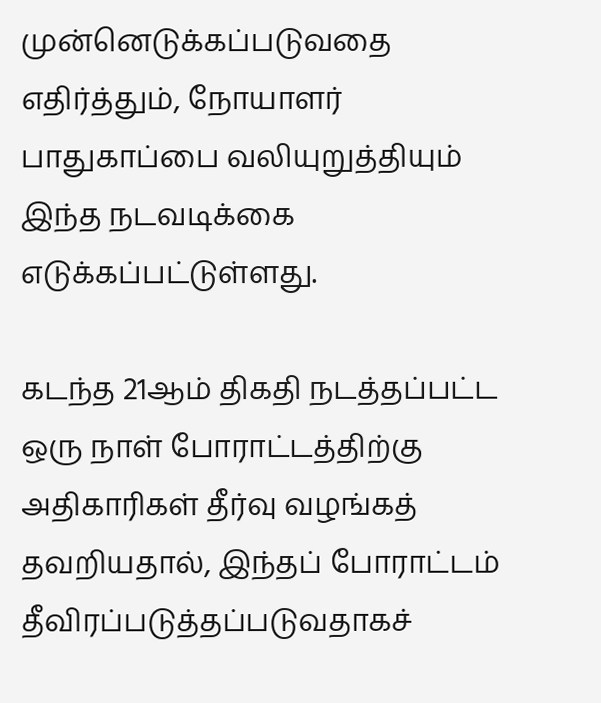முன்னெடுக்கப்படுவதை எதிர்த்தும், நோயாளர் பாதுகாப்பை வலியுறுத்தியும் இந்த நடவடிக்கை எடுக்கப்பட்டுள்ளது.

கடந்த 21ஆம் திகதி நடத்தப்பட்ட ஒரு நாள் போராட்டத்திற்கு அதிகாரிகள் தீர்வு வழங்கத் தவறியதால், இந்தப் போராட்டம் தீவிரப்படுத்தப்படுவதாகச்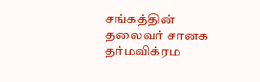சங்கத்தின் தலைவர் சானக தர்மவிக்ரம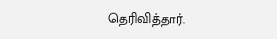தெரிவித்தார்.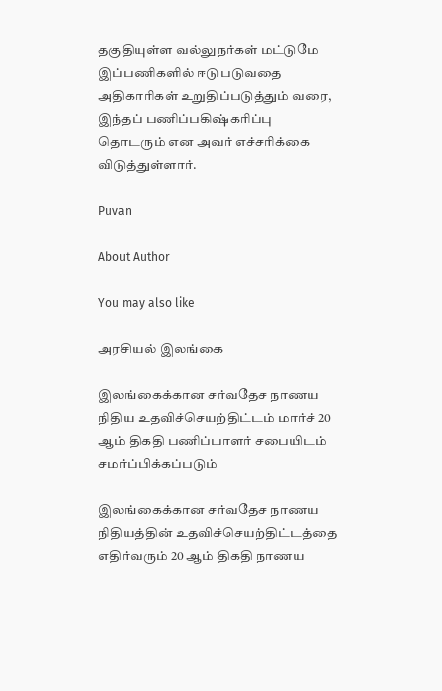தகுதியுள்ள வல்லுநர்கள் மட்டுமே இப்பணிகளில் ஈடுபடுவதை அதிகாரிகள் உறுதிப்படுத்தும் வரை, இந்தப் பணிப்பகிஷ்கரிப்பு தொடரும் என அவர் எச்சரிக்கை விடுத்துள்ளார்.

Puvan

About Author

You may also like

அரசியல் இலங்கை

இலங்கைக்கான சர்வதேச நாணய நிதிய உதவிச்செயற்திட்டம் மார்ச் 20 ஆம் திகதி பணிப்பாளர் சபையிடம் சமர்ப்பிக்கப்படும்

இலங்கைக்கான சர்வதேச நாணய நிதியத்தின் உதவிச்செயற்திட்டத்தை எதிர்வரும் 20 ஆம் திகதி நாணய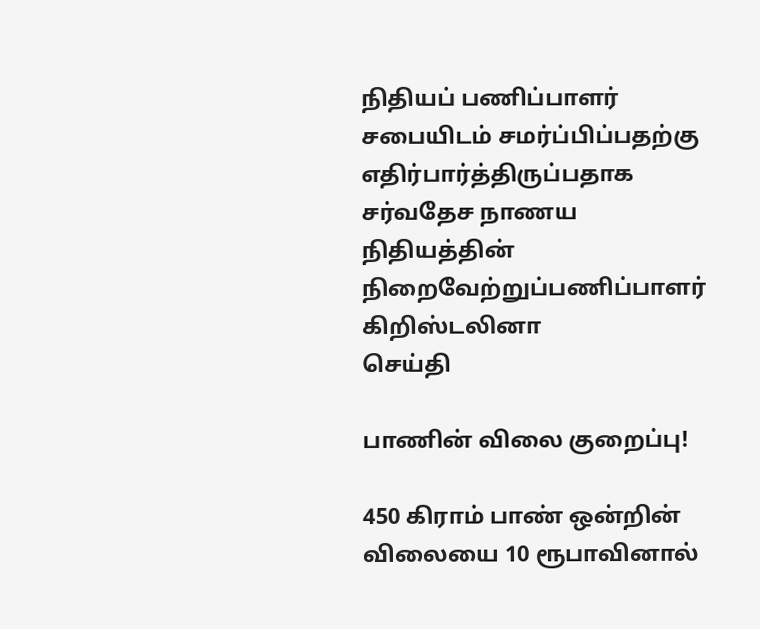நிதியப் பணிப்பாளர் சபையிடம் சமர்ப்பிப்பதற்கு எதிர்பார்த்திருப்பதாக சர்வதேச நாணய நிதியத்தின் நிறைவேற்றுப்பணிப்பாளர் கிறிஸ்டலினா
செய்தி

பாணின் விலை குறைப்பு!

450 கிராம் பாண் ஒன்றின் விலையை 10 ரூபாவினால்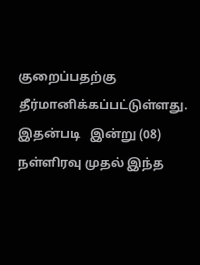குறைப்பதற்கு தீர்மானிக்கப்பட்டுள்ளது. இதன்படி   இன்று (08) நள்ளிரவு முதல் இந்த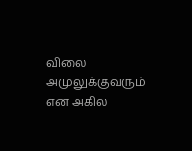விலை அமுலுக்குவரும் என அகில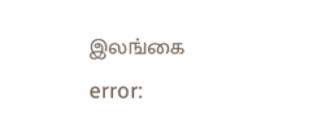இலங்கை
error: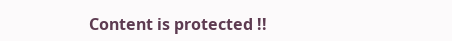Content is protected !!